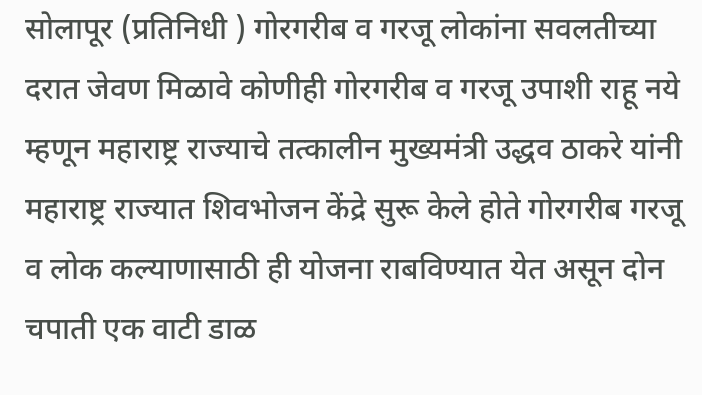सोलापूर (प्रतिनिधी ) गोरगरीब व गरजू लोकांना सवलतीच्या दरात जेवण मिळावे कोणीही गोरगरीब व गरजू उपाशी राहू नये म्हणून महाराष्ट्र राज्याचे तत्कालीन मुख्यमंत्री उद्धव ठाकरे यांनी महाराष्ट्र राज्यात शिवभोजन केंद्रे सुरू केले होते गोरगरीब गरजू व लोक कल्याणासाठी ही योजना राबविण्यात येत असून दोन चपाती एक वाटी डाळ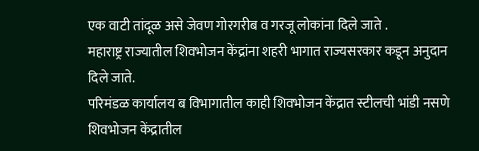एक वाटी तांदूळ असे जेवण गोरगरीब व गरजू लोकांना दिले जाते .
महाराष्ट्र राज्यातील शिवभोजन केंद्रांना शहरी भागात राज्यसरकार कडून अनुदान दिले जाते.
परिमंडळ कार्यालय ब विभागातील काही शिवभोजन केंद्रात स्टीलची भांडी नसणे शिवभोजन केंद्रातील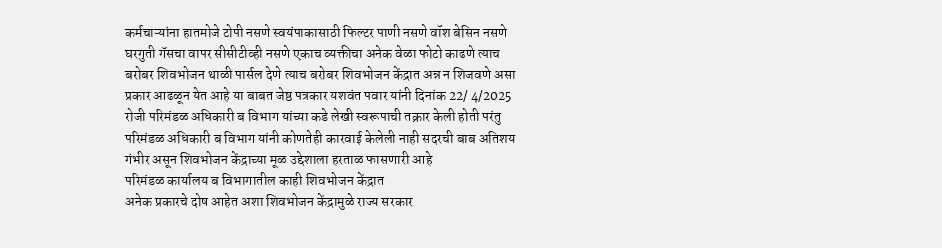कर्मचाऱ्यांना हातमोजे टोपी नसणे स्वयंपाकासाठी फिल्टर पाणी नसणे वॉश बेसिन नसणे घरगुती गॅसचा वापर सीसीटीव्ही नसणे एकाच व्यक्तीचा अनेक वेळा फोटो काढणे त्याच बरोबर शिवभोजन थाळी पार्सल देणे त्याच बरोबर शिवभोजन केंद्रात अन्न न शिजवणे असा प्रकार आढळून येत आहे या बाबत जेष्ठ पत्रकार यशवंत पवार यांनी दिनांक 22/ 4/2025 रोजी परिमंडळ अधिकारी ब विभाग यांच्या कडे लेखी स्वरूपाची तक्रार केली होती परंतु परिमंडळ अधिकारी ब विभाग यांनी कोणतेही कारवाई केलेली नाही सदरची बाब अतिशय गंभीर असून शिवभोजन केंद्राच्या मूळ उद्देशाला हरताळ फासणारी आहे
परिमंडळ कार्यालय ब विभागातील काही शिवभोजन केंद्रात
अनेक प्रकारचे दोष आहेत अशा शिवभोजन केंद्रामुळे राज्य सरकार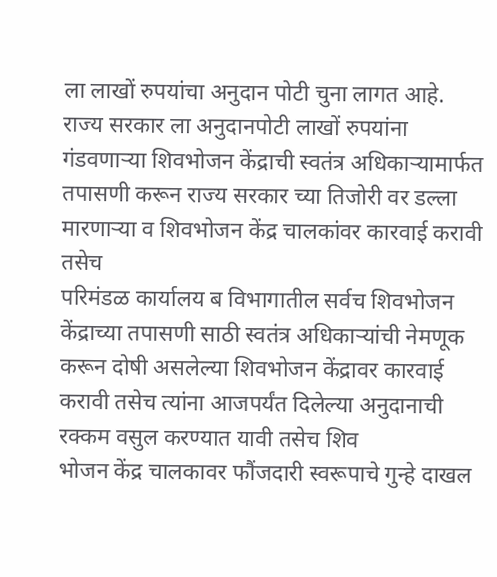ला लाखों रुपयांचा अनुदान पोटी चुना लागत आहे.
राज्य सरकार ला अनुदानपोटी लाखों रुपयांना गंडवणाऱ्या शिवभोजन केंद्राची स्वतंत्र अधिकाऱ्यामार्फत तपासणी करून राज्य सरकार च्या तिजोरी वर डल्ला मारणाऱ्या व शिवभोजन केंद्र चालकांवर कारवाई करावी तसेच
परिमंडळ कार्यालय ब विभागातील सर्वच शिवभोजन केंद्राच्या तपासणी साठी स्वतंत्र अधिकाऱ्यांची नेमणूक करून दोषी असलेल्या शिवभोजन केंद्रावर कारवाई करावी तसेच त्यांना आजपर्यंत दिलेल्या अनुदानाची रक्कम वसुल करण्यात यावी तसेच शिव
भोजन केंद्र चालकावर फौंजदारी स्वरूपाचे गुन्हे दाखल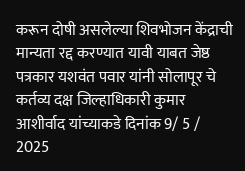करून दोषी असलेल्या शिवभोजन केंद्राची मान्यता रद्द करण्यात यावी याबत जेष्ठ पत्रकार यशवंत पवार यांनी सोलापूर चे कर्तव्य दक्ष जिल्हाधिकारी कुमार आशीर्वाद यांच्याकडे दिनांक 9/ 5 / 2025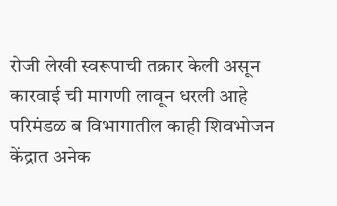रोजी लेखी स्वरूपाची तक्रार केली असून कारवाई ची मागणी लावून धरली आहे परिमंडळ ब विभागातील काही शिवभोजन केंद्रात अनेक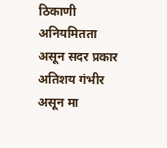ठिकाणी अनियमितता असून सदर प्रकार अतिशय गंभीर असून मा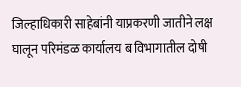जिल्हाधिकारी साहेबांनी याप्रकरणी जातीने लक्ष घालून परिमंडळ कार्यालय ब विभागातील दोषी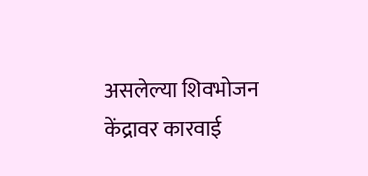असलेल्या शिवभोजन केंद्रावर कारवाई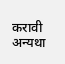करावी अन्यथा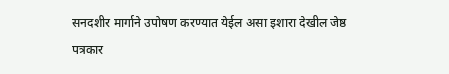सनदशीर मार्गाने उपोषण करण्यात येईल असा इशारा देखील जेष्ठ पत्रकार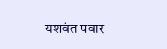यशवंत पवार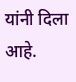यांनी दिला आहे.